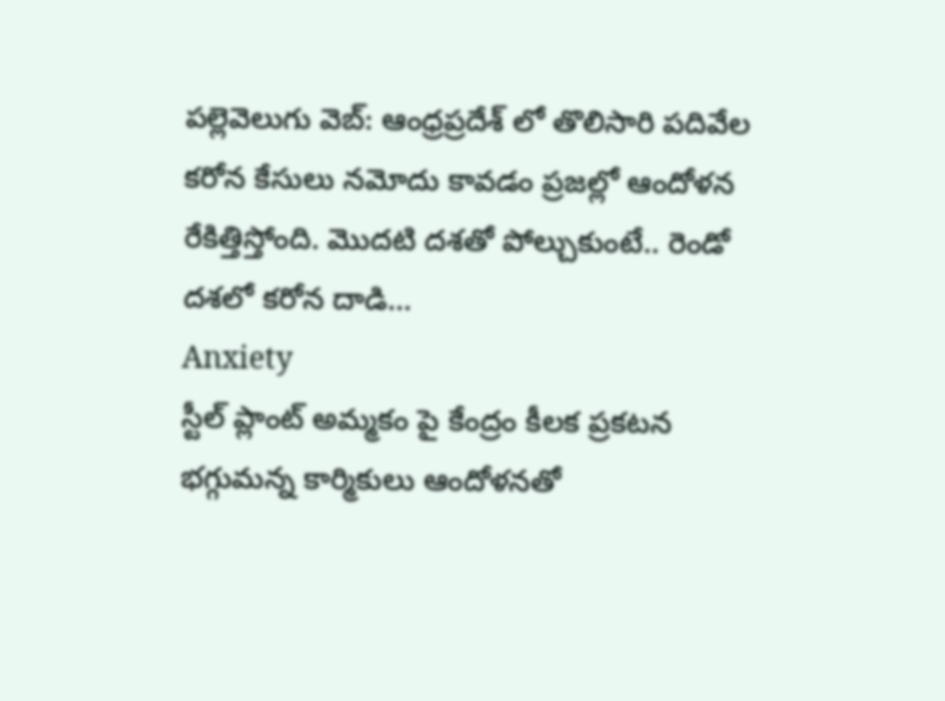పల్లెవెలుగు వెబ్: ఆంధ్రప్రదేశ్ లో తొలిసారి పదివేల కరోన కేసులు నమోదు కావడం ప్రజల్లో ఆందోళన రేకిత్తిస్తోంది. మొదటి దశతో పోల్చుకుంటే.. రెండో దశలో కరోన దాడి...
Anxiety
స్టీల్ ప్లాంట్ అమ్మకం పై కేంద్రం కీలక ప్రకటన భగ్గుమన్న కార్మికులు ఆందోళనతో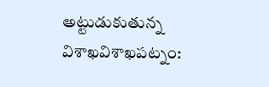అట్టుడుకుతున్న విశాఖవిశాఖపట్నం: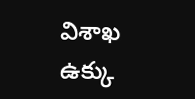విశాఖ ఉక్కు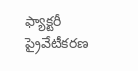ఫ్యాక్టరీ ప్రైవేటీకరణ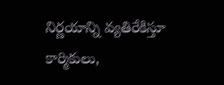నిర్ణయాన్ని వ్యతిరేకిస్తూ కార్మికులు,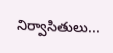నిర్వాసితులు...